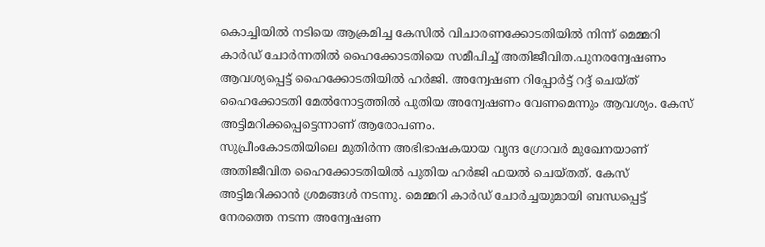കൊച്ചിയിൽ നടിയെ ആക്രമിച്ച കേസിൽ വിചാരണക്കോടതിയിൽ നിന്ന് മെമ്മറി കാർഡ് ചോർന്നതിൽ ഹൈക്കോടതിയെ സമീപിച്ച് അതിജീവിത.പുനരന്വേഷണം ആവശ്യപ്പെട്ട് ഹൈക്കോടതിയിൽ ഹർജി. അന്വേഷണ റിപ്പോർട്ട് റദ്ദ് ചെയ്ത് ഹൈക്കോടതി മേൽനോട്ടത്തിൽ പുതിയ അന്വേഷണം വേണമെന്നും ആവശ്യം. കേസ് അട്ടിമറിക്കപ്പെട്ടെന്നാണ് ആരോപണം.
സുപ്രീംകോടതിയിലെ മുതിർന്ന അഭിഭാഷകയായ വൃന്ദ ഗ്രോവർ മുഖേനയാണ് അതിജീവിത ഹൈക്കോടതിയിൽ പുതിയ ഹർജി ഫയൽ ചെയ്തത്. കേസ് അട്ടിമറിക്കാൻ ശ്രമങ്ങൾ നടന്നു. മെമ്മറി കാർഡ് ചോർച്ചയുമായി ബന്ധപ്പെട്ട് നേരത്തെ നടന്ന അന്വേഷണ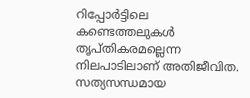റിപ്പോർട്ടിലെ കണ്ടെത്തലുകൾ തൃപ്തികരമല്ലെന്ന നിലപാടിലാണ് അതിജീവിത. സത്യസന്ധമായ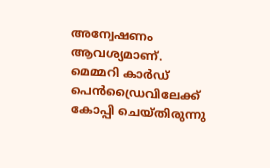അന്വേഷണം ആവശ്യമാണ്. മെമ്മറി കാർഡ് പെൻഡ്രൈവിലേക്ക് കോപ്പി ചെയ്തിരുന്നു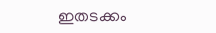ഇതടക്കം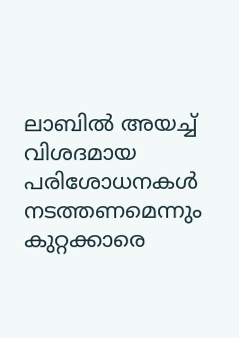ലാബിൽ അയച്ച് വിശദമായ പരിശോധനകൾ നടത്തണമെന്നും കുറ്റക്കാരെ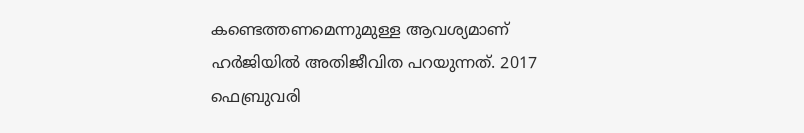കണ്ടെത്തണമെന്നുമുള്ള ആവശ്യമാണ് ഹർജിയിൽ അതിജീവിത പറയുന്നത്. 2017 ഫെബ്രുവരി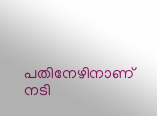പതിനേഴിനാണ് നടി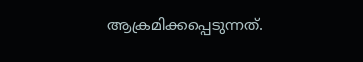ആക്രമിക്കപ്പെടുന്നത്.